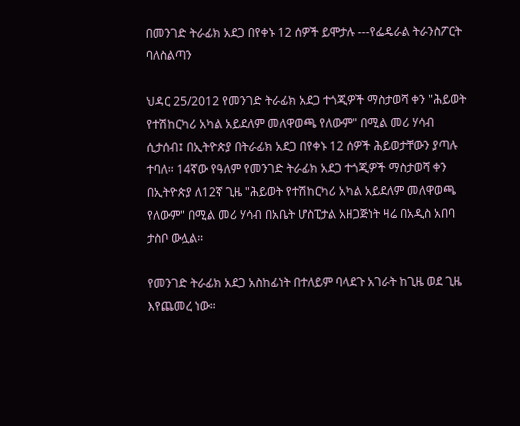በመንገድ ትራፊክ አደጋ በየቀኑ 12 ሰዎች ይሞታሉ ---የፌዴራል ትራንስፖርት ባለስልጣን

ህዳር 25/2012 የመንገድ ትራፊክ አደጋ ተጎጂዎች ማስታወሻ ቀን "ሕይወት የተሽከርካሪ አካል አይደለም መለዋወጫ የለውም" በሚል መሪ ሃሳብ ሲታሰብ፤ በኢትዮጵያ በትራፊክ አደጋ በየቀኑ 12 ሰዎች ሕይወታቸውን ያጣሉ ተባለ። 14ኛው የዓለም የመንገድ ትራፊክ አደጋ ተጎጂዎች ማስታወሻ ቀን በኢትዮጵያ ለ12ኛ ጊዜ "ሕይወት የተሽከርካሪ አካል አይደለም መለዋወጫ የለውም" በሚል መሪ ሃሳብ በአቤት ሆስፒታል አዘጋጅነት ዛሬ በአዲስ አበባ ታስቦ ውሏል።

የመንገድ ትራፊክ አደጋ አስከፊነት በተለይም ባላደጉ አገራት ከጊዜ ወደ ጊዜ እየጨመረ ነው።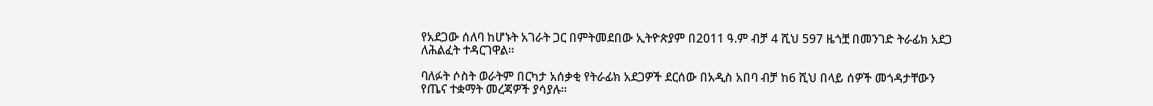የአደጋው ሰለባ ከሆኑት አገራት ጋር በምትመደበው ኢትዮጵያም በ2011 ዓ.ም ብቻ 4 ሺህ 597 ዜጎቿ በመንገድ ትራፊክ አደጋ ለሕልፈት ተዳርገዋል።

ባለፉት ሶስት ወራትም በርካታ አሰቃቂ የትራፊክ አደጋዎች ደርሰው በአዲስ አበባ ብቻ ከ6 ሺህ በላይ ሰዎች መጎዳታቸውን የጤና ተቋማት መረጃዎች ያሳያሉ።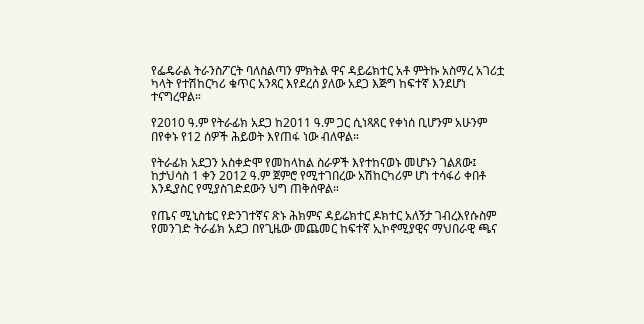የፌዴራል ትራንስፖርት ባለስልጣን ምክትል ዋና ዳይሬክተር አቶ ምትኩ አስማረ አገሪቷ ካላት የተሽከርካሪ ቁጥር አንጻር እየደረሰ ያለው አደጋ እጅግ ከፍተኛ እንደሆነ ተናግረዋል።

የ2010 ዓ.ም የትራፊክ አደጋ ከ2011 ዓ.ም ጋር ሲነጻጸር የቀነሰ ቢሆንም አሁንም በየቀኑ የ12 ሰዎች ሕይወት እየጠፋ ነው ብለዋል።

የትራፊክ አደጋን አስቀድሞ የመከላከል ስራዎች እየተከናወኑ መሆኑን ገልጸው፤ ከታህሳስ 1 ቀን 2012 ዓ.ም ጀምሮ የሚተገበረው አሽከርካሪም ሆነ ተሳፋሪ ቀበቶ እንዲያስር የሚያስገድደውን ህግ ጠቅሰዋል።

የጤና ሚኒስቴር የድንገተኛና ጽኑ ሕክምና ዳይሬክተር ዶክተር አለኝታ ገብረእየሱስም የመንገድ ትራፊክ አደጋ በየጊዜው መጨመር ከፍተኛ ኢኮኖሚያዊና ማህበራዊ ጫና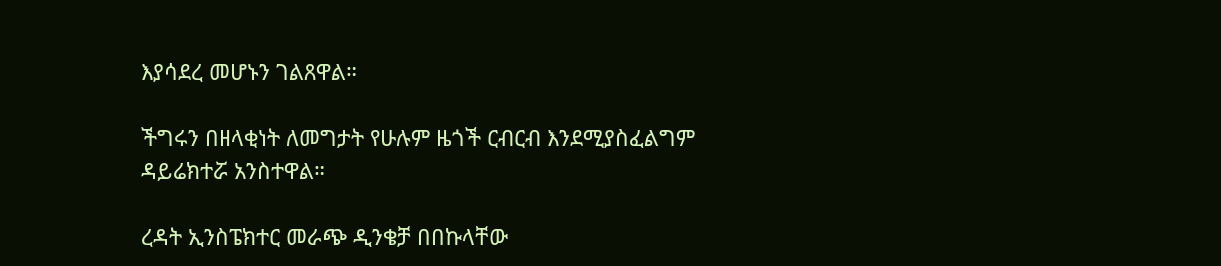እያሳደረ መሆኑን ገልጸዋል።

ችግሩን በዘላቂነት ለመግታት የሁሉም ዜጎች ርብርብ እንደሚያስፈልግም ዳይሬክተሯ አንስተዋል።

ረዳት ኢንስፔክተር መራጭ ዲንቄቻ በበኩላቸው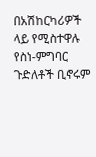በአሽከርካሪዎች ላይ የሚስተዋሉ የስነ-ምግባር ጉድለቶች ቢኖሩም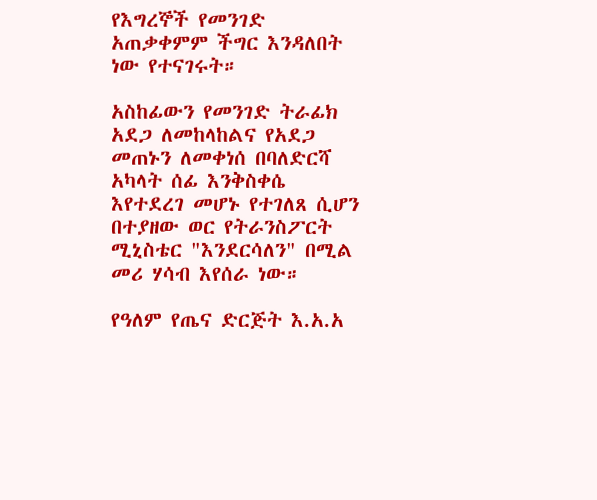የእግረኞች የመንገድ አጠቃቀምም ችግር እንዳለበት ነው የተናገሩት።

አስከፊውን የመንገድ ትራፊክ አደጋ ለመከላከልና የአደጋ መጠኑን ለመቀነሰ በባለድርሻ አካላት ሰፊ እንቅስቀሴ እየተደረገ መሆኑ የተገለጸ ሲሆን በተያዘው ወር የትራንስፖርት ሚኒስቴር "እንደርሳለን" በሚል መሪ ሃሳብ እየሰራ ነው።

የዓለም የጤና ድርጅት እ.አ.አ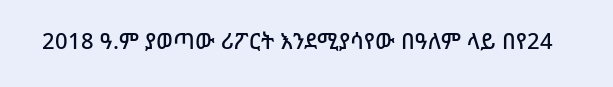2018 ዓ.ም ያወጣው ሪፖርት እንደሚያሳየው በዓለም ላይ በየ24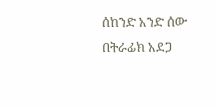ሰከንድ አንድ ሰው በትራፊክ አደጋ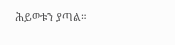ሕይወቱን ያጣል።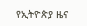የኢትዮጵያ ዜና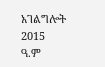አገልግሎት
2015
ዓ.ም